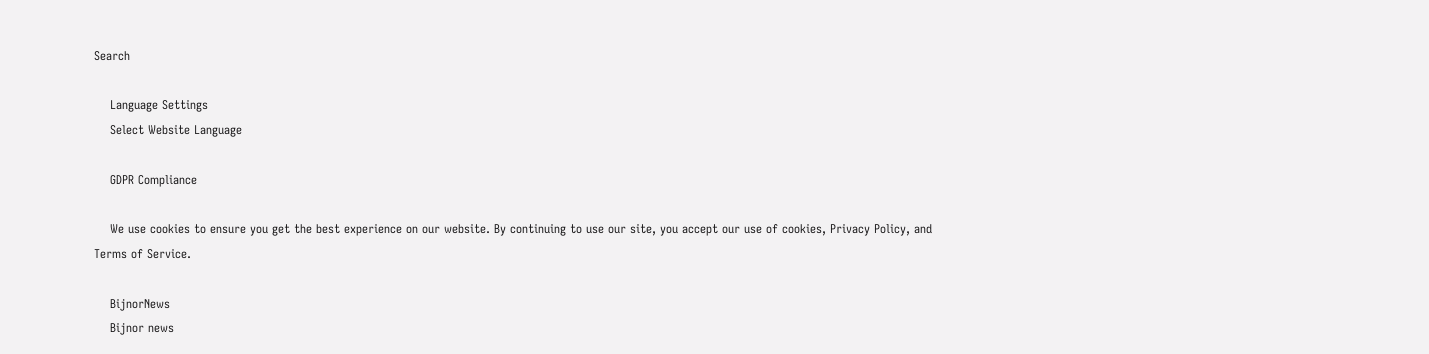Search

    Language Settings
    Select Website Language

    GDPR Compliance

    We use cookies to ensure you get the best experience on our website. By continuing to use our site, you accept our use of cookies, Privacy Policy, and Terms of Service.

    BijnorNews
    Bijnor news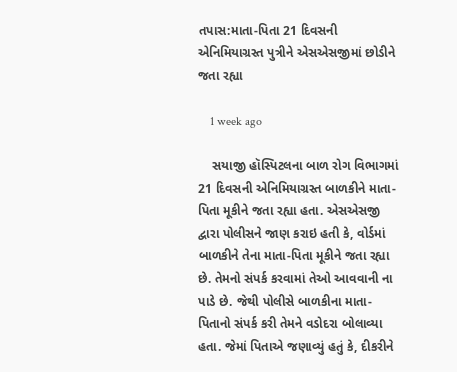તપાસ:માતા-પિતા 21 દિવસની એનિમિયાગ્રસ્ત પુત્રીને એસએસજીમાં છોડીને જતા રહ્યા

    1 week ago

    સયાજી હૉસ્પિટલના બાળ રોગ વિભાગમાં 21 દિવસની એનિમિયાગ્રસ્ત બાળકીને માતા-પિતા મૂકીને જતા રહ્યા હતા. એસએસજી દ્વારા પોલીસને જાણ કરાઇ હતી કે, વોર્ડમાં બાળકીને તેના માતા-પિતા મૂકીને જતા રહ્યા છે. તેમનો સંપર્ક કરવામાં તેઓ આવવાની ના પાડે છે. જેથી પોલીસે બાળકીના માતા-પિતાનો સંપર્ક કરી તેમને વડોદરા બોલાવ્યા હતા. જેમાં પિતાએ જણાવ્યું હતું કે, દીકરીને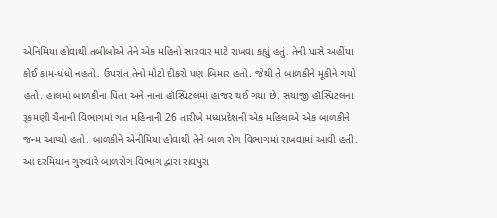એનિમિયા હોવાથી તબીબોએ તેને એક મહિનો સારવાર માટે રાખવા કહ્યું હતું. તેની પાસે અહીંયા કોઈ કામ-ધંધો નહતો. ઉપરાંત તેનો મોટો દીકરો પણ બિમાર હતો. જેથી તે બાળકીને મૂકીને ગયો હતો. હાલમાં બાળકીના પિતા અને નાના હૉસ્પિટલમાં હાજર થઈ ગયા છે. સયાજી હૉસ્પિટલના રૂકમણી ચૈનાની વિભાગમાં ગત મહિનાની 26 તારીખે મધ્યપ્રદેશની એક મહિલાએ એક બાળકીને જન્મ આપ્યો હતો. બાળકીને એનીમિયા હોવાથી તેને બાળ રોગ વિભાગમાં રાખવામાં આવી હતી. આ દરમિયાન ગુરુવારે બાળરોગ વિભાગ દ્વારા રાવપુરા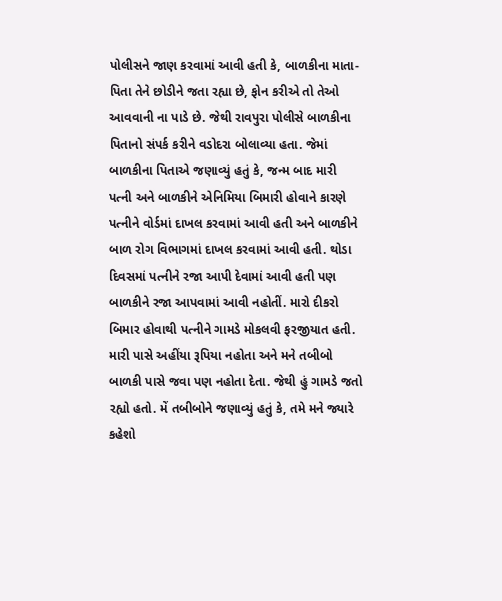પોલીસને જાણ કરવામાં આવી હતી કે, બાળકીના માતા-પિતા તેને છોડીને જતા રહ્યા છે, ફોન કરીએ તો તેઓ આવવાની ના પાડે છે. જેથી રાવપુરા પોલીસે બાળકીના પિતાનો સંપર્ક કરીને વડોદરા બોલાવ્યા હતા. જેમાં બાળકીના પિતાએ જણાવ્યું હતું કે, જન્મ બાદ મારી પત્ની અને બાળકીને એનિમિયા બિમારી હોવાને કારણે પત્નીને વોર્ડમાં દાખલ કરવામાં આવી હતી અને બાળકીને બાળ રોગ વિભાગમાં દાખલ કરવામાં આવી હતી. થોડા દિવસમાં પત્નીને રજા આપી દેવામાં આવી હતી પણ બાળકીને રજા આપવામાં આવી નહોતીં. મારો દીકરો બિમાર હોવાથી પત્નીને ગામડે મોકલવી ફરજીયાત હતી. મારી પાસે અહીંયા રૂપિયા નહોતા અને મને તબીબો બાળકી પાસે જવા પણ નહોતા દેતા. જેથી હું ગામડે જતો રહ્યો હતો. મેં તબીબોને જણાવ્યું હતું કે, તમે મને જ્યારે કહેશો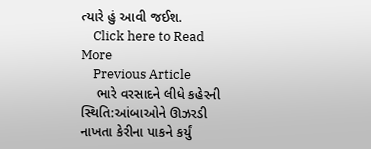ત્યારે હું આવી જઈશ.
    Click here to Read More
    Previous Article
    ભારે વરસાદને લીધે કહેરની સ્થિતિ:આંબાઓને ઊઝરડી નાખતા કેરીના પાકને કર્યું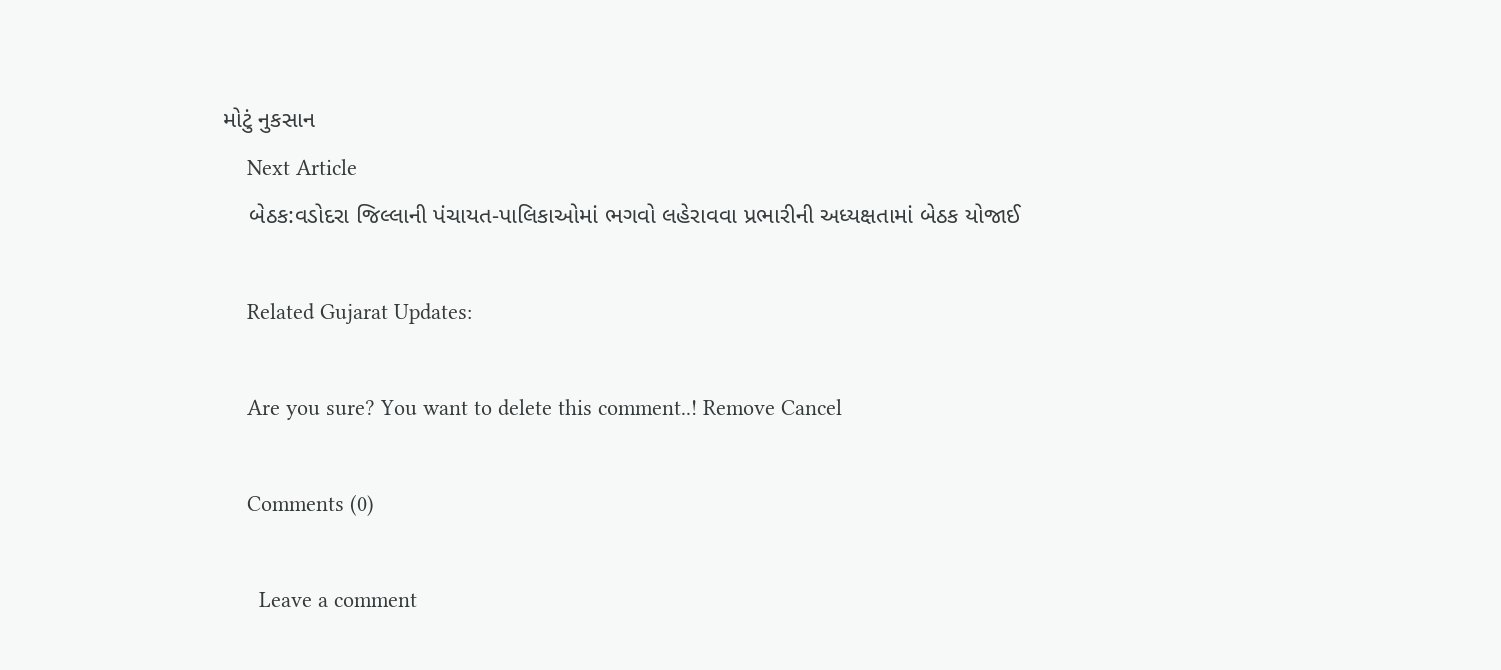મોટું નુકસાન
    Next Article
    બેઠક:વડોદરા જિલ્લાની પંચાયત-પાલિકાઓમાં ભગવો લહેરાવવા પ્રભારીની અધ્યક્ષતામાં બેઠક યોજાઈ

    Related Gujarat Updates:

    Are you sure? You want to delete this comment..! Remove Cancel

    Comments (0)

      Leave a comment